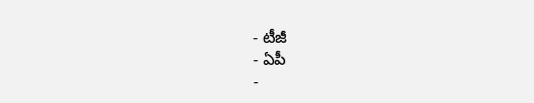- టీజీ
- ఏపీ
-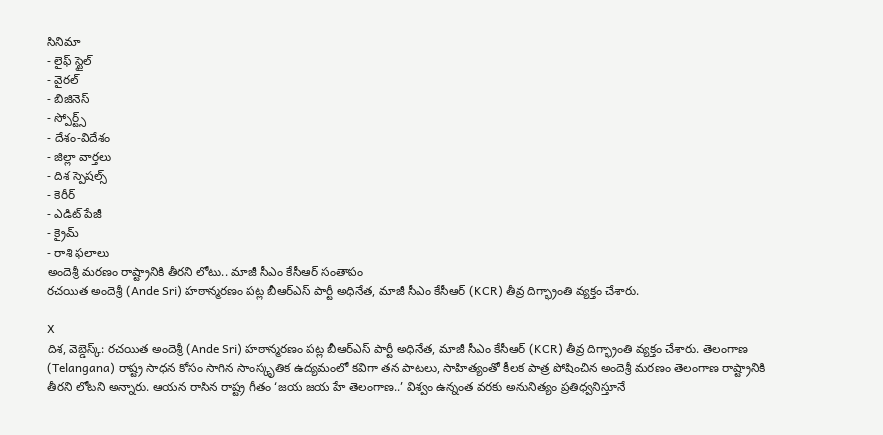సినిమా
- లైఫ్ స్టైల్
- వైరల్
- బిజినెస్
- స్పోర్ట్స్
- దేశం-విదేశం
- జిల్లా వార్తలు
- దిశ స్పెషల్స్
- కెరీర్
- ఎడిట్ పేజీ
- క్రైమ్
- రాశి ఫలాలు
అందెశ్రీ మరణం రాష్ట్రానికి తీరని లోటు.. మాజీ సీఎం కేసీఆర్ సంతాపం
రచయిత అందెశ్రీ (Ande Sri) హఠాన్మరణం పట్ల బీఆర్ఎస్ పార్టీ అధినేత, మాజీ సీఎం కేసీఆర్ (KCR) తీవ్ర దిగ్భ్రాంతి వ్యక్తం చేశారు.

X
దిశ, వెబ్డెస్క్: రచయిత అందెశ్రీ (Ande Sri) హఠాన్మరణం పట్ల బీఆర్ఎస్ పార్టీ అధినేత, మాజీ సీఎం కేసీఆర్ (KCR) తీవ్ర దిగ్భ్రాంతి వ్యక్తం చేశారు. తెలంగాణ (Telangana) రాష్ట్ర సాధన కోసం సాగిన సాంస్కృతిక ఉద్యమంలో కవిగా తన పాటలు, సాహిత్యంతో కీలక పాత్ర పోషించిన అందెశ్రీ మరణం తెలంగాణ రాష్ట్రానికి తీరని లోటని అన్నారు. ఆయన రాసిన రాష్ట్ర గీతం ‘జయ జయ హే తెలంగాణ..’ విశ్వం ఉన్నంత వరకు అనునిత్యం ప్రతిధ్వనిస్తూనే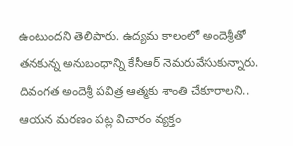ఉంటుందని తెలిపారు. ఉద్యమ కాలంలో అందెశ్రీతో తనకున్న అనుబంధాన్ని కేసీఆర్ నెమరువేసుకున్నారు. దివంగత అందెశ్రీ పవిత్ర ఆత్మకు శాంతి చేకూరాలని.. ఆయన మరణం పట్ల విచారం వ్యక్తం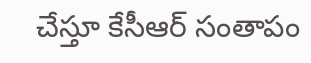చేస్తూ కేసీఆర్ సంతాపం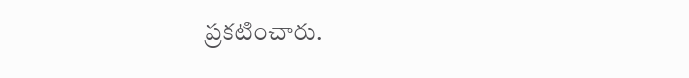ప్రకటించారు.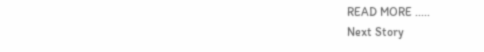READ MORE .....
Next Story